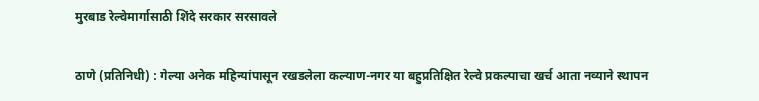मुरबाड रेल्वेमार्गासाठी शिंदे सरकार सरसावले

ठाणे (प्रतिनिधी) : गेल्या अनेक महिन्यांपासून रखडलेला कल्याण-नगर या बहुप्रतिक्षित रेल्वे प्रकल्पाचा खर्च आता नव्याने स्थापन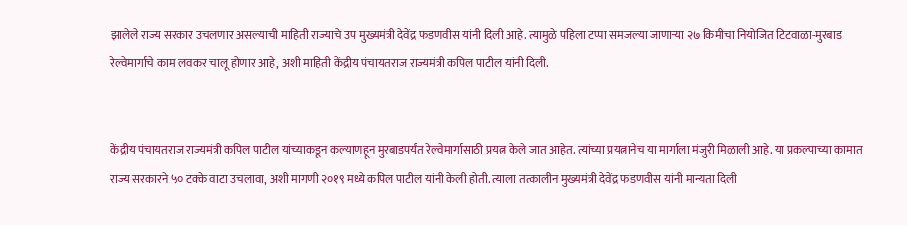झालेले राज्य सरकार उचलणार असल्याची माहिती राज्याचे उप मुख्यमंत्री देवेंद्र फडणवीस यांनी दिली आहे. त्यामुळे पहिला टप्पा समजल्या जाणाऱ्या २७ किमीचा नियोजित टिटवाळा-मुरबाड रेल्वेमार्गाचे काम लवकर चालू होणार आहे, अशी माहिती केंद्रीय पंचायतराज राज्यमंत्री कपिल पाटील यांनी दिली.


केंद्रीय पंचायतराज राज्यमंत्री कपिल पाटील यांच्याकडून कल्याणहून मुरबाडपर्यंत रेल्वेमार्गासाठी प्रयत्न केले जात आहेत. त्यांच्या प्रयत्नानेच या मार्गाला मंजुरी मिळाली आहे. या प्रकल्पाच्या कामात राज्य सरकारने ५० टक्के वाटा उचलावा, अशी मागणी २०१९ मध्ये कपिल पाटील यांनी केली होती. त्याला तत्कालीन मुख्यमंत्री देवेंद्र फडणवीस यांनी मान्यता दिली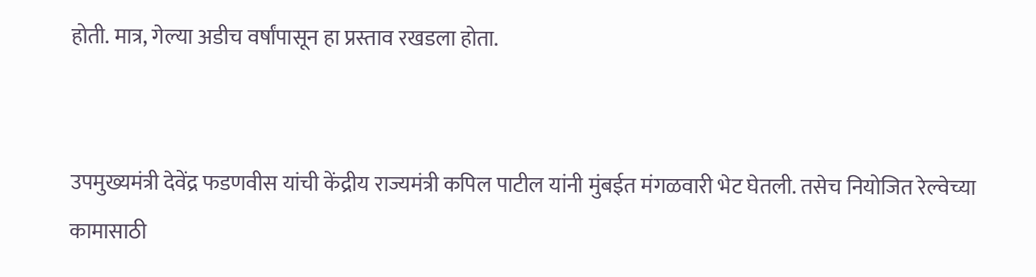होती. मात्र, गेल्या अडीच वर्षांपासून हा प्रस्ताव रखडला होता.


उपमुख्यमंत्री देवेंद्र फडणवीस यांची केंद्रीय राज्यमंत्री कपिल पाटील यांनी मुंबईत मंगळवारी भेट घेतली. तसेच नियोजित रेल्वेच्या कामासाठी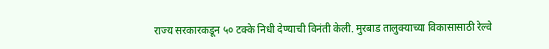राज्य सरकारकडून ५० टक्के निधी देण्याची विनंती केली. मुरबाड तालुक्याच्या विकासासाठी रेल्वे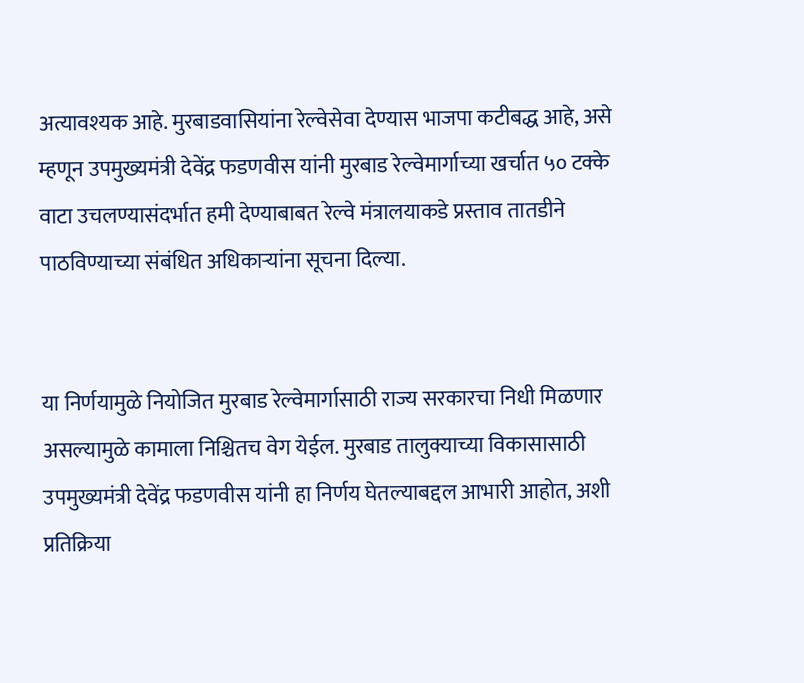अत्यावश्यक आहे. मुरबाडवासियांना रेल्वेसेवा देण्यास भाजपा कटीबद्ध आहे, असे म्हणून उपमुख्यमंत्री देवेंद्र फडणवीस यांनी मुरबाड रेल्वेमार्गाच्या खर्चात ५० टक्के वाटा उचलण्यासंदर्भात हमी देण्याबाबत रेल्वे मंत्रालयाकडे प्रस्ताव तातडीने पाठविण्याच्या संबंधित अधिकाऱ्यांना सूचना दिल्या.


या निर्णयामुळे नियोजित मुरबाड रेल्वेमार्गासाठी राज्य सरकारचा निधी मिळणार असल्यामुळे कामाला निश्चितच वेग येईल. मुरबाड तालुक्याच्या विकासासाठी उपमुख्यमंत्री देवेंद्र फडणवीस यांनी हा निर्णय घेतल्याबद्दल आभारी आहोत, अशी प्रतिक्रिया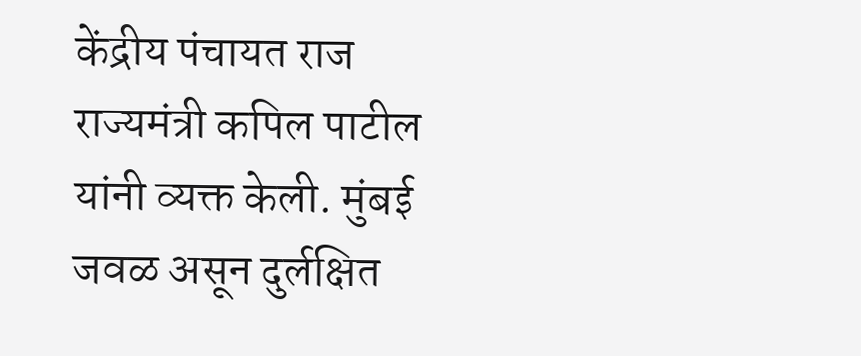केंद्रीय पंचायत राज राज्यमंत्री कपिल पाटील यांनी व्यक्त केली. मुंबई जवळ असून दुर्लक्षित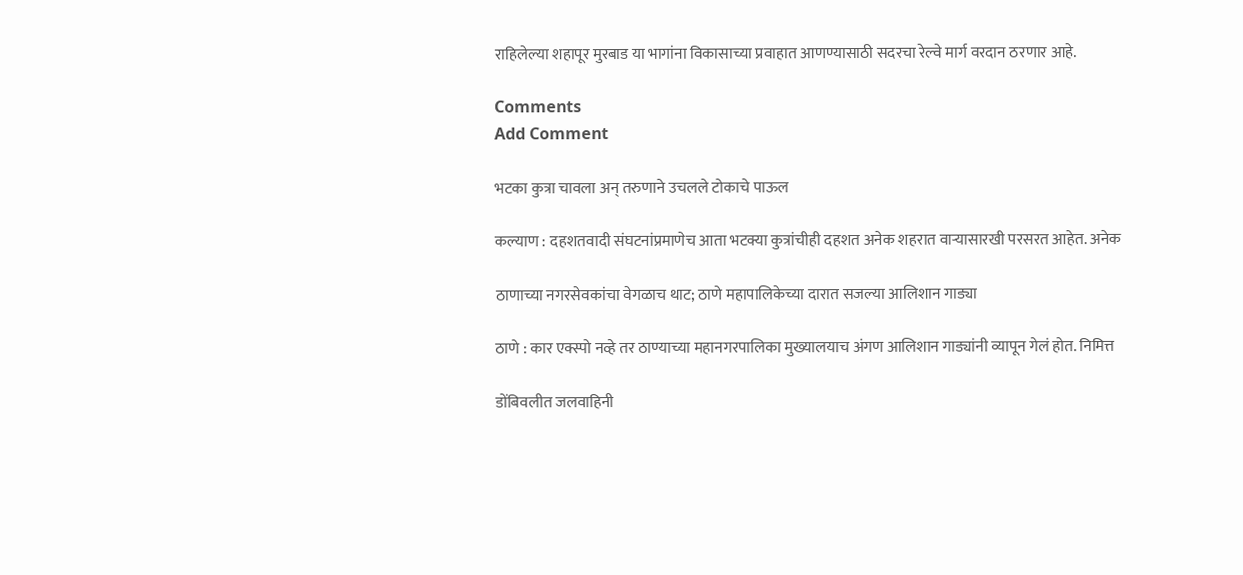राहिलेल्या शहापूर मुरबाड या भागांना विकासाच्या प्रवाहात आणण्यासाठी सदरचा रेल्वे मार्ग वरदान ठरणार आहे.

Comments
Add Comment

भटका कुत्रा चावला अन् तरुणाने उचलले टोकाचे पाऊल

कल्याण : दहशतवादी संघटनांप्रमाणेच आता भटक्या कुत्रांचीही दहशत अनेक शहरात वाऱ्यासारखी परसरत आहेत. अनेक

ठाणाच्या नगरसेवकांचा वेगळाच थाट; ठाणे महापालिकेच्या दारात सजल्या आलिशान गाड्या

ठाणे : कार एक्स्पो नव्हे तर ठाण्याच्या महानगरपालिका मुख्यालयाच अंगण आलिशान गाड्यांनी व्यापून गेलं होत. निमित्त

डोंबिवलीत जलवाहिनी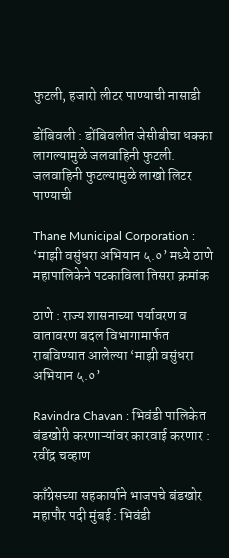फुटली, हजारो लीटर पाण्याची नासाडी

डोंबिवली : डोंबिवलीत जेसीबीचा धक्का लागल्यामुळे जलवाहिनी फुटली. जलवाहिनी फुटल्यामुळे लाखो लिटर पाण्याची

Thane Municipal Corporation : ‘माझी वसुंधरा अभियान ५.०’ मध्ये ठाणे महापालिकेने पटकाविला तिसरा क्रमांक

ठाणे : राज्य शासनाच्या पर्यावरण व वातावरण बदल विभागामार्फत राबविण्यात आलेल्या ‘माझी वसुंधरा अभियान ५.०’

Ravindra Chavan : भिवंडी पालिकेत बंडखोरी करणाऱ्यांवर कारवाई करणार : रवींद्र चव्हाण

काँग्रेसच्या सहकार्याने भाजपचे बंडखोर महापौर पदी मुंबई : भिवंडी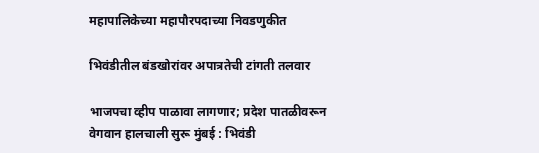महापालिकेच्या महापौरपदाच्या निवडणुकीत

भिवंडीतील बंडखोरांवर अपात्रतेची टांगती तलवार

भाजपचा व्हीप पाळावा लागणार; प्रदेश पातळीवरून वेगवान हालचाली सुरू मुंबई : भिवंडी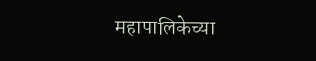महापालिकेच्या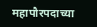महापौरपदाच्या